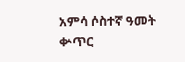አምሳ ሶስተኛ ዓመት ቍጥር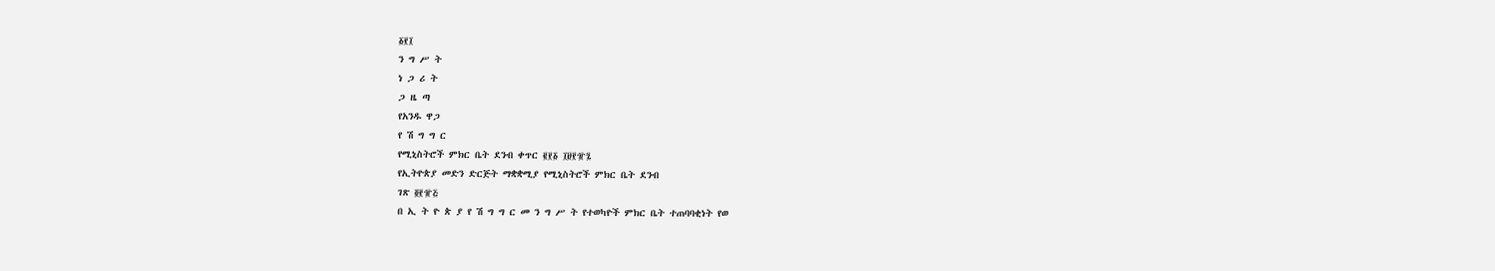፩፻፲
ን ግ ሥ ት
ነ ጋ ሪ ት
ጋ ዜ ጣ
የአንዱ ዋጋ
የ ሽ ግ ግ ር
የሚኒስትሮች ምክር ቤት ደንብ ቀጥር ፪፻፩ ፲፱፻፹፯
የኢትዮጵያ መድን ድርጅት ማቋቋሚያ የሚኒስትሮች ምክር ቤት ደንብ
ገጽ ፬፻፹፭
በ ኢ ት ዮ ጵ ያ የ ሽ ግ ግ ር መ ን ግ ሥ ት የተወካዮች ምክር ቤት ተጠባባቂነት የወ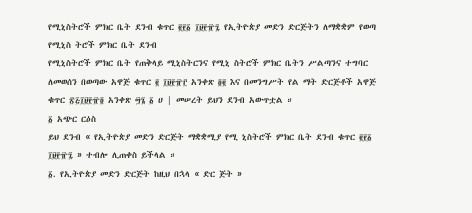የሚኒስትሮች ምክር ቤት ደንብ ቁጥር ፪፻፩ ፲፱፻፹፯ የኢትዮጵያ መድን ድርጅትን ለማቋቋም የወጣ የሚኒስ ትሮች ምክር ቤት ደንብ
የሚኒስትሮች ምክር ቤት የጠቅላይ ሚኒስትርንና የሚኒ ስትሮች ምክር ቤትን ሥልጣንና ተግባር ለመወሰን በወጣው አዋጅ ቁጥር ፪ ፲፱፻፹፫ አንቀጽ ፬፪ እና በመንግሥት የል ማት ድርጅቶች አዋጅ ቁጥር ፳፭፲፱፻፹፬ አንቀጽ ፵፮ ፩ ሀ | መሠረት ይህን ደንብ አውጥቷል ።
፩ አጭር ርዕስ
ይህ ደንብ « የኢትዮጵያ መድን ድርጅት ማቋቋሚያ የሚ ኒስትሮች ምክር ቤት ደንብ ቁጥር ፪፻፩ ፲፱፻፹፯ » ተብሎ ሊጠቀስ ይችላል ።
፩. የኢትዮጵያ መድን ድርጅት ከዚህ በኋላ « ድር ጅት »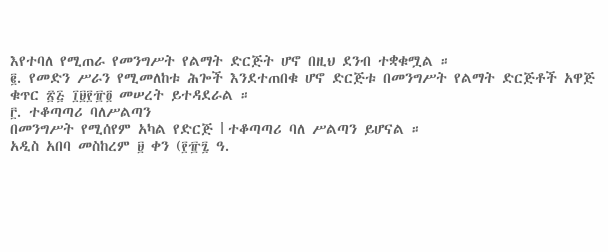እየተባለ የሚጠራ የመንግሥት የልማት ድርጅት ሆኖ በዚህ ደንብ ተቋቁሟል ።
፪. የመድን ሥራን የሚመለከቱ ሕጐች እንደተጠበቁ ሆኖ ድርጅቱ በመንግሥት የልማት ድርጅቶች አዋጅ ቁጥር ፳፭ ፲፱፻፹፬ መሠረት ይተዳደራል ።
፫. ተቆጣጣሪ ባለሥልጣን
በመንግሥት የሚሰየም አካል የድርጅ l ተቆጣጣሪ ባለ ሥልጣን ይሆናል ።
አዲስ አበባ መስከረም ፱ ቀን (፻፹፯ ዓ.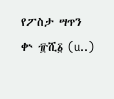የፖስታ ሣጥን ቍ ፹ሺ፩ (u..)